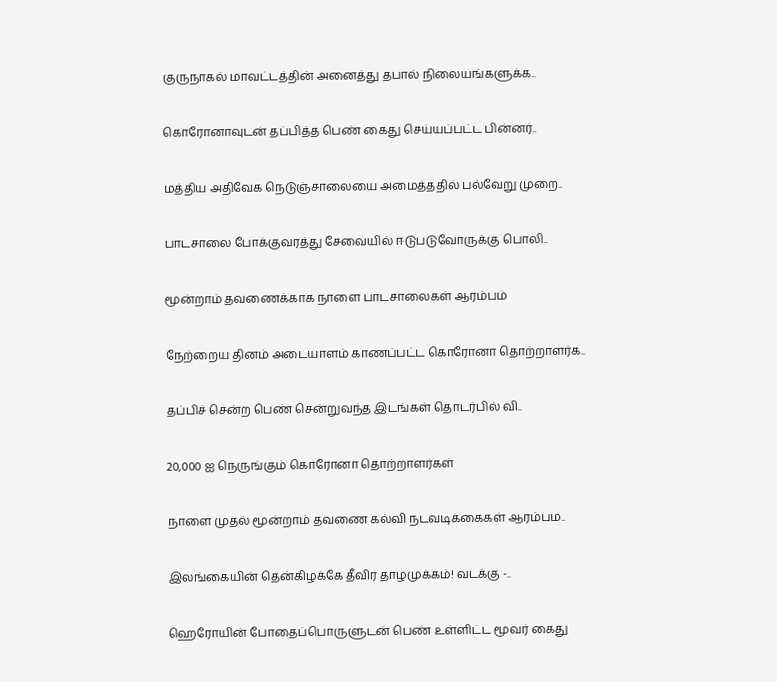குருநாகல் மாவட்டத்தின் அனைத்து தபால் நிலையங்களுக்க..

கொரோனாவுடன் தப்பித்த பெண் கைது செய்யப்பட்ட பின்னர்..

மத்திய அதிவேக நெடுஞ்சாலையை அமைத்ததில் பல்வேறு முறை..

பாடசாலை போக்குவரத்து சேவையில் ஈடுபடுவோருக்கு பொலி..

மூன்றாம் தவணைக்காக நாளை பாடசாலைகள் ஆரம்பம்

நேற்றைய தினம் அடையாளம் காணப்பட்ட கொரோனா தொற்றாளர்க..

தப்பிச் சென்ற பெண் சென்றுவந்த இடங்கள் தொடர்பில் வி..

20,000 ஐ நெருங்கும் கொரோனா தொற்றாளர்கள்

நாளை முதல் மூன்றாம் தவணை கல்வி நடவடிக்கைகள் ஆரம்பம..

இலங்கையின் தென்கிழக்கே தீவிர தாழமுக்கம்! வடக்கு -..

ஹெரோயின் போதைப்பொருளுடன் பெண் உள்ளிட்ட மூவர் கைது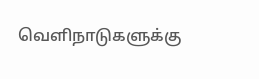வெளிநாடுகளுக்கு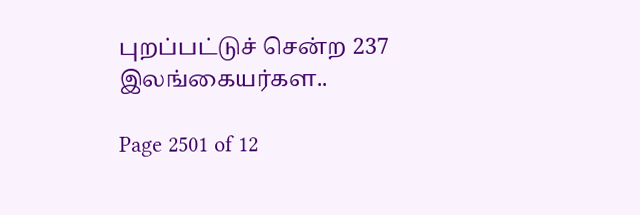புறப்பட்டுச் சென்ற 237 இலங்கையர்கள..

Page 2501 of 12